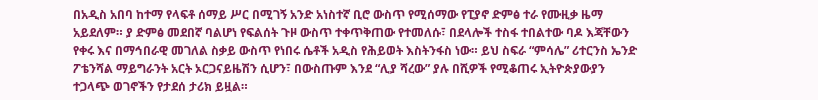በአዲስ አበባ ከተማ የላፍቶ ሰማይ ሥር በሚገኝ አንድ አነስተኛ ቢሮ ውስጥ የሚሰማው የፒያኖ ድምፅ ተራ የሙዚቃ ዜማ አይደለም። ያ ድምፅ መደበኛ ባልሆነ የፍልሰት ጉዞ ውስጥ ተቀጥቅጠው የተመለሱ፣ በደላሎች ተስፋ ተበልተው ባዶ እጃቸውን የቀሩ እና በማኅበራዊ መገለል ስቃይ ውስጥ የነበሩ ሴቶች አዲስ የሕይወት እስትንፋስ ነው። ይህ ስፍራ “ምሳሌ” ሪተርንስ ኤንድ ፖቴንሻል ማይግራንት አርት ኦርጋናይዜሽን ሲሆን፣ በውስጡም እንደ “ሊያ ሻረው” ያሉ በሺዎች የሚቆጠሩ ኢትዮጵያውያን ተጋላጭ ወገኖችን የታደሰ ታሪክ ይዟል።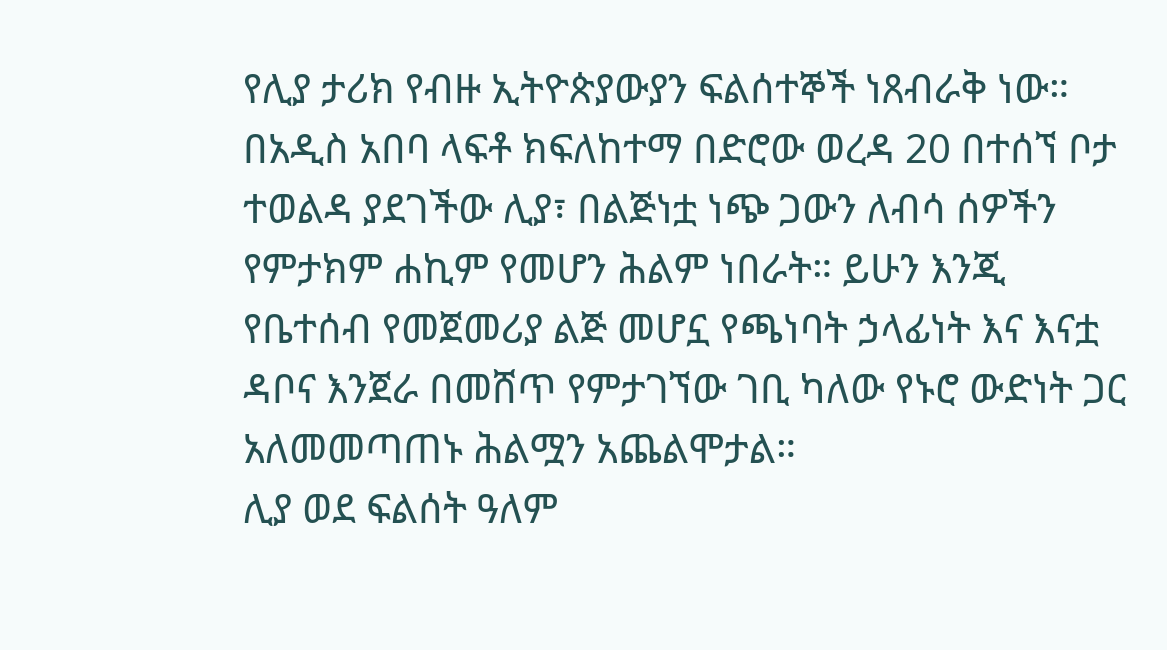የሊያ ታሪክ የብዙ ኢትዮጵያውያን ፍልሰተኞች ነጸብራቅ ነው። በአዲስ አበባ ላፍቶ ክፍለከተማ በድሮው ወረዳ 20 በተሰኘ ቦታ ተወልዳ ያደገችው ሊያ፣ በልጅነቷ ነጭ ጋውን ለብሳ ሰዎችን የምታክም ሐኪም የመሆን ሕልም ነበራት። ይሁን እንጂ የቤተሰብ የመጀመሪያ ልጅ መሆኗ የጫነባት ኃላፊነት እና እናቷ ዳቦና እንጀራ በመሸጥ የምታገኘው ገቢ ካለው የኑሮ ውድነት ጋር አለመመጣጠኑ ሕልሟን አጨልሞታል።
ሊያ ወደ ፍልሰት ዓለም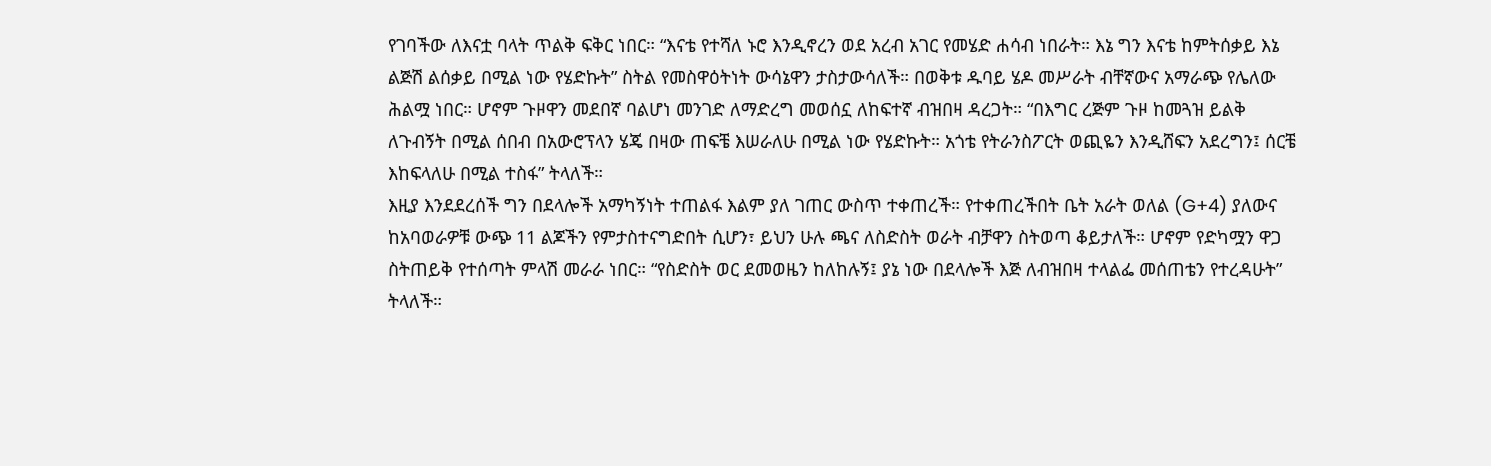የገባችው ለእናቷ ባላት ጥልቅ ፍቅር ነበር። “እናቴ የተሻለ ኑሮ እንዲኖረን ወደ አረብ አገር የመሄድ ሐሳብ ነበራት። እኔ ግን እናቴ ከምትሰቃይ እኔ ልጅሽ ልሰቃይ በሚል ነው የሄድኩት” ስትል የመስዋዕትነት ውሳኔዋን ታስታውሳለች። በወቅቱ ዱባይ ሄዶ መሥራት ብቸኛውና አማራጭ የሌለው ሕልሟ ነበር። ሆኖም ጉዞዋን መደበኛ ባልሆነ መንገድ ለማድረግ መወሰኗ ለከፍተኛ ብዝበዛ ዳረጋት። “በእግር ረጅም ጉዞ ከመጓዝ ይልቅ ለጉብኝት በሚል ሰበብ በአውሮፕላን ሄጄ በዛው ጠፍቼ እሠራለሁ በሚል ነው የሄድኩት። አጎቴ የትራንስፖርት ወጪዬን እንዲሸፍን አደረግን፤ ሰርቼ እከፍላለሁ በሚል ተስፋ” ትላለች።
እዚያ እንደደረሰች ግን በደላሎች አማካኝነት ተጠልፋ እልም ያለ ገጠር ውስጥ ተቀጠረች። የተቀጠረችበት ቤት አራት ወለል (G+4) ያለውና ከአባወራዎቹ ውጭ 11 ልጆችን የምታስተናግድበት ሲሆን፣ ይህን ሁሉ ጫና ለስድስት ወራት ብቻዋን ስትወጣ ቆይታለች። ሆኖም የድካሟን ዋጋ ስትጠይቅ የተሰጣት ምላሽ መራራ ነበር። “የስድስት ወር ደመወዜን ከለከሉኝ፤ ያኔ ነው በደላሎች እጅ ለብዝበዛ ተላልፌ መሰጠቴን የተረዳሁት” ትላለች።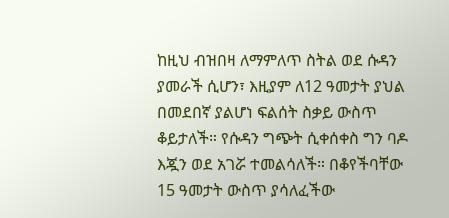ከዚህ ብዝበዛ ለማምለጥ ስትል ወደ ሱዳን ያመራች ሲሆን፣ እዚያም ለ12 ዓመታት ያህል በመደበኛ ያልሆነ ፍልሰት ስቃይ ውስጥ ቆይታለች። የሱዳን ግጭት ሲቀሰቀስ ግን ባዶ እጇን ወደ አገሯ ተመልሳለች። በቆየችባቸው 15 ዓመታት ውስጥ ያሳለፈችው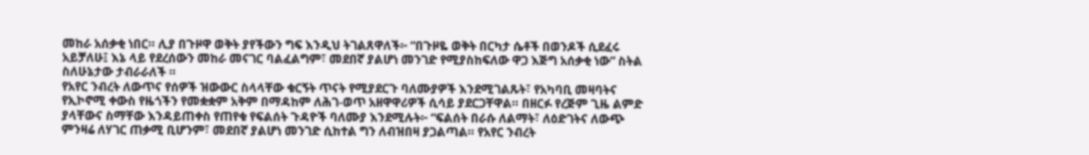መከራ አሰቃቂ ነበር። ሊያ በጉዞዋ ወቅት ያየችውን ግፍ እንዲህ ትገልጸዋለች፦ “በጉዞዬ ወቅት በርካታ ሴቶች በወንዶች ሲደፈሩ አይቻለሁ፤ እኔ ላይ የደረሰውን መከራ መናገር ባልፈልግም፣ መደበኛ ያልሆነ መንገድ የሚያስከፍለው ዋጋ እጅግ አሰቃቂ ነው” ስትል ስለሁኔታው ታብራራለች ።
የአየር ንብረት ለውጥና የሰዎች ዝውውር ስላላቸው ቁርኝት ጥናት የሚያደርጉ ባለሙያዎች እንደሚገልጹት፣ የአካባቢ መዛባትና የኢኮኖሚ ቀውስ የዜጎችን የመቋቋም አቅም በማዳከም ለሕገ-ወጥ አዘዋዋሪዎች ሲሳይ ያደርጋቸዋል። በዘርፉ የረጅም ጊዜ ልምድ ያላቸውና ስማቸው እንዳይጠቀስ የጠየቁ የፍልሰት ጉዳዮች ባለሙያ እንደሚሉት፦ “ፍልሰት በራሱ ለልማት፣ ለዕድገትና ለውጭ ምንዛሬ ለሃገር ጠቃሚ ቢሆንም፣ መደበኛ ያልሆነ መንገድ ሲከተል ግን ለብዝበዛ ያጋልጣል። የአየር ንብረት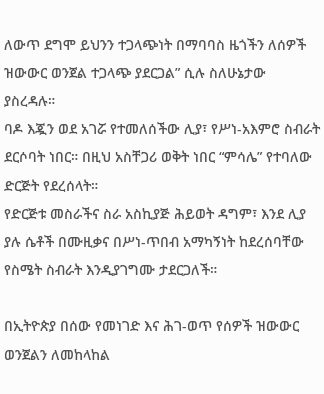ለውጥ ደግሞ ይህንን ተጋላጭነት በማባባስ ዜጎችን ለሰዎች ዝውውር ወንጀል ተጋላጭ ያደርጋል” ሲሉ ስለሁኔታው ያስረዳሉ።
ባዶ እጇን ወደ አገሯ የተመለሰችው ሊያ፣ የሥነ-አእምሮ ስብራት ደርሶባት ነበር። በዚህ አስቸጋሪ ወቅት ነበር “ምሳሌ” የተባለው ድርጅት የደረሰላት።
የድርጅቱ መስራችና ስራ አስኪያጅ ሕይወት ዳግም፣ እንደ ሊያ ያሉ ሴቶች በሙዚቃና በሥነ-ጥበብ አማካኝነት ከደረሰባቸው የስሜት ስብራት እንዲያገግሙ ታደርጋለች።

በኢትዮጵያ በሰው የመነገድ እና ሕገ-ወጥ የሰዎች ዝውውር ወንጀልን ለመከላከል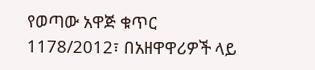የወጣው አዋጅ ቁጥር 1178/2012፣ በአዘዋዋሪዎች ላይ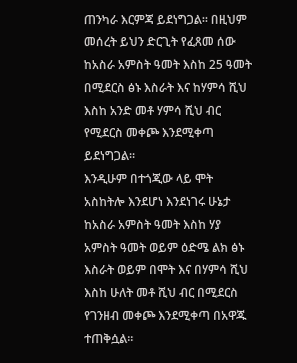ጠንካራ እርምጃ ይደነግጋል። በዚህም መሰረት ይህን ድርጊት የፈጸመ ሰው ከአስራ አምስት ዓመት እስከ 25 ዓመት በሚደርስ ፅኑ እስራት እና ከሃምሳ ሺህ እስከ አንድ መቶ ሃምሳ ሺህ ብር የሚደርስ መቀጮ እንደሚቀጣ ይደነግጋል።
እንዲሁም በተጎጂው ላይ ሞት አስከትሎ እንደሆነ እንደነገሩ ሁኔታ ከአስራ አምስት ዓመት እስከ ሃያ አምስት ዓመት ወይም ዕድሜ ልክ ፅኑ እስራት ወይም በሞት እና በሃምሳ ሺህ እስከ ሁለት መቶ ሺህ ብር በሚደርስ የገንዘብ መቀጮ እንደሚቀጣ በአዋጁ ተጠቅሷል።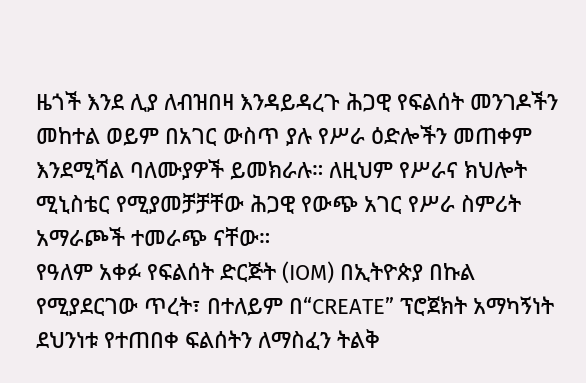ዜጎች እንደ ሊያ ለብዝበዛ እንዳይዳረጉ ሕጋዊ የፍልሰት መንገዶችን መከተል ወይም በአገር ውስጥ ያሉ የሥራ ዕድሎችን መጠቀም እንደሚሻል ባለሙያዎች ይመክራሉ። ለዚህም የሥራና ክህሎት ሚኒስቴር የሚያመቻቻቸው ሕጋዊ የውጭ አገር የሥራ ስምሪት አማራጮች ተመራጭ ናቸው።
የዓለም አቀፉ የፍልሰት ድርጅት (IOM) በኢትዮጵያ በኩል የሚያደርገው ጥረት፣ በተለይም በ“CREATE” ፕሮጀክት አማካኝነት ደህንነቱ የተጠበቀ ፍልሰትን ለማስፈን ትልቅ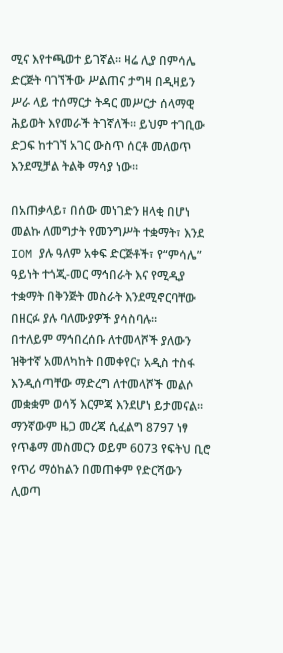ሚና እየተጫወተ ይገኛል። ዛሬ ሊያ በምሳሌ ድርጅት ባገኘችው ሥልጠና ታግዛ በዲዛይን ሥራ ላይ ተሰማርታ ትዳር መሥርታ ሰላማዊ ሕይወት እየመራች ትገኛለች። ይህም ተገቢው ድጋፍ ከተገኘ አገር ውስጥ ሰርቶ መለወጥ እንደሚቻል ትልቅ ማሳያ ነው።

በአጠቃላይ፣ በሰው መነገድን ዘላቂ በሆነ መልኩ ለመግታት የመንግሥት ተቋማት፣ እንደ IOM ያሉ ዓለም አቀፍ ድርጅቶች፣ የ“ምሳሌ” ዓይነት ተጎጂ-መር ማኅበራት እና የሚዲያ ተቋማት በቅንጅት መስራት እንደሚኖርባቸው በዘርፉ ያሉ ባለሙያዎች ያሳስባሉ።
በተለይም ማኅበረሰቡ ለተመላሾች ያለውን ዝቅተኛ አመለካከት በመቀየር፣ አዲስ ተስፋ እንዲሰጣቸው ማድረግ ለተመላሾች መልሶ መቋቋም ወሳኝ እርምጃ እንደሆነ ይታመናል። ማንኛውም ዜጋ መረጃ ሲፈልግ 8797 ነፃ የጥቆማ መስመርን ወይም 6073 የፍትህ ቢሮ የጥሪ ማዕከልን በመጠቀም የድርሻውን ሊወጣ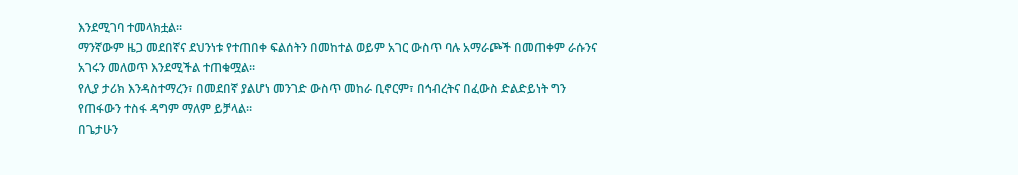እንደሚገባ ተመላክቷል።
ማንኛውም ዜጋ መደበኛና ደህንነቱ የተጠበቀ ፍልሰትን በመከተል ወይም አገር ውስጥ ባሉ አማራጮች በመጠቀም ራሱንና አገሩን መለወጥ እንደሚችል ተጠቁሟል።
የሊያ ታሪክ እንዳስተማረን፣ በመደበኛ ያልሆነ መንገድ ውስጥ መከራ ቢኖርም፣ በኅብረትና በፈውስ ድልድይነት ግን የጠፋውን ተስፋ ዳግም ማለም ይቻላል።
በጌታሁን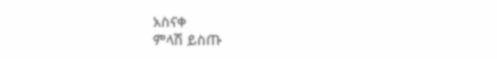አስናቀ
ምላሽ ይስጡ